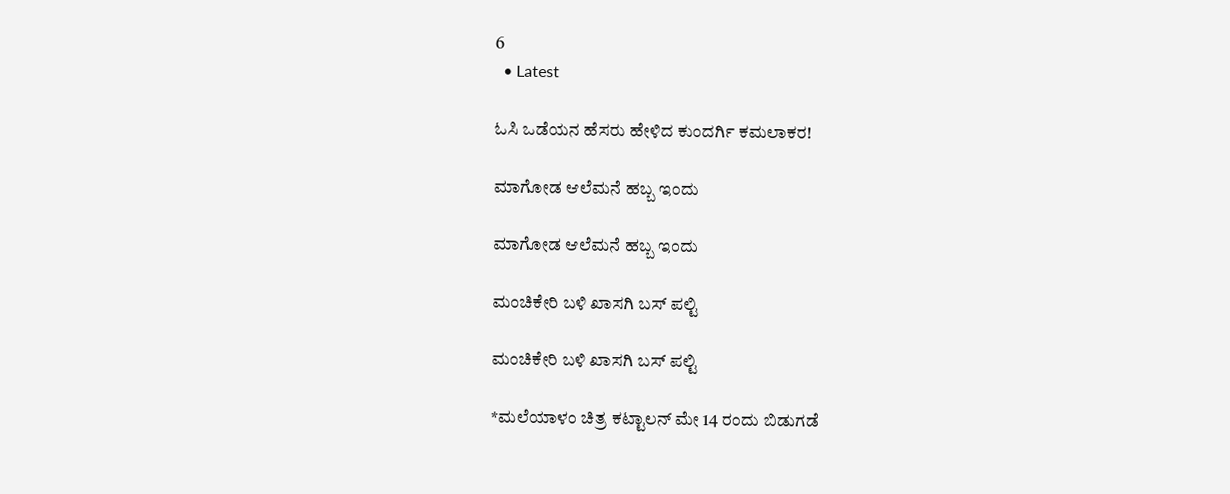6
  • Latest

ಓಸಿ ಒಡೆಯನ ಹೆಸರು ಹೇಳಿದ ಕುಂದರ್ಗಿ ಕಮಲಾಕರ!

ಮಾಗೋಡ ಆಲೆಮನೆ ಹಬ್ಬ ಇಂದು

ಮಾಗೋಡ ಆಲೆಮನೆ ಹಬ್ಬ ಇಂದು

ಮಂಚಿಕೇರಿ‌ ಬಳಿ ಖಾಸಗಿ ಬಸ್ ಪಲ್ಟಿ

ಮಂಚಿಕೇರಿ‌ ಬಳಿ ಖಾಸಗಿ ಬಸ್ ಪಲ್ಟಿ

*ಮಲೆಯಾಳಂ ಚಿತ್ರ ಕಟ್ಟಾಲನ್ ಮೇ 14 ರಂದು ಬಿಡುಗಡೆ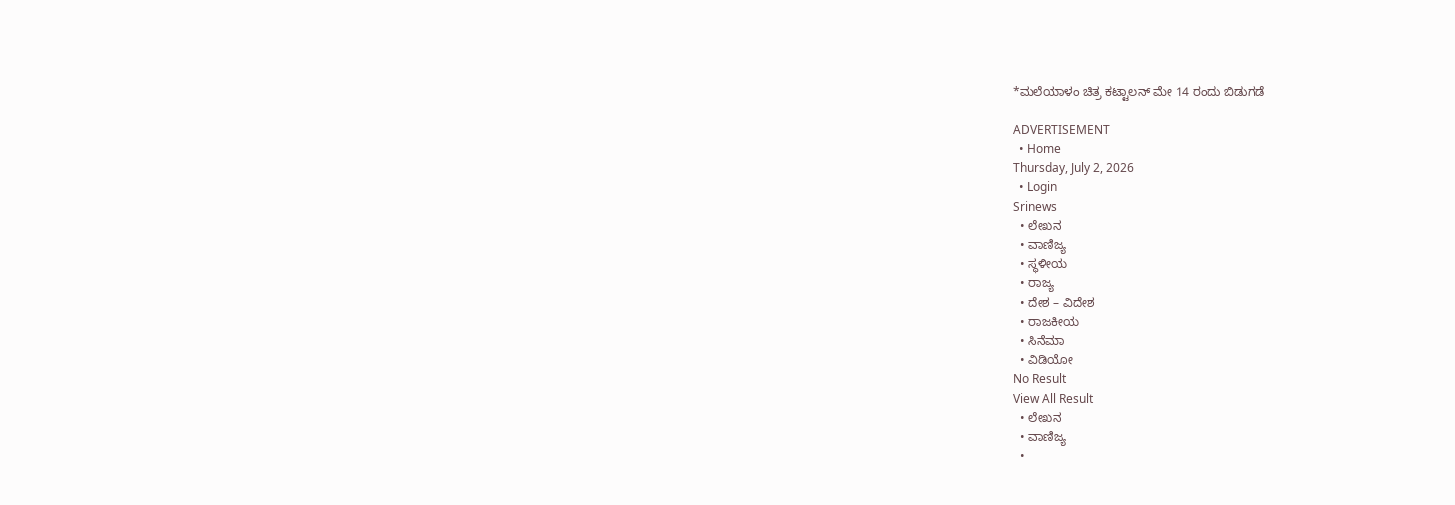*ಮಲೆಯಾಳಂ ಚಿತ್ರ ಕಟ್ಟಾಲನ್ ಮೇ 14 ರಂದು ಬಿಡುಗಡೆ

ADVERTISEMENT
  • Home
Thursday, July 2, 2026
  • Login
Srinews
  • ಲೇಖನ
  • ವಾಣಿಜ್ಯ
  • ಸ್ಥಳೀಯ
  • ರಾಜ್ಯ
  • ದೇಶ – ವಿದೇಶ
  • ರಾಜಕೀಯ
  • ಸಿನೆಮಾ
  • ವಿಡಿಯೋ
No Result
View All Result
  • ಲೇಖನ
  • ವಾಣಿಜ್ಯ
  •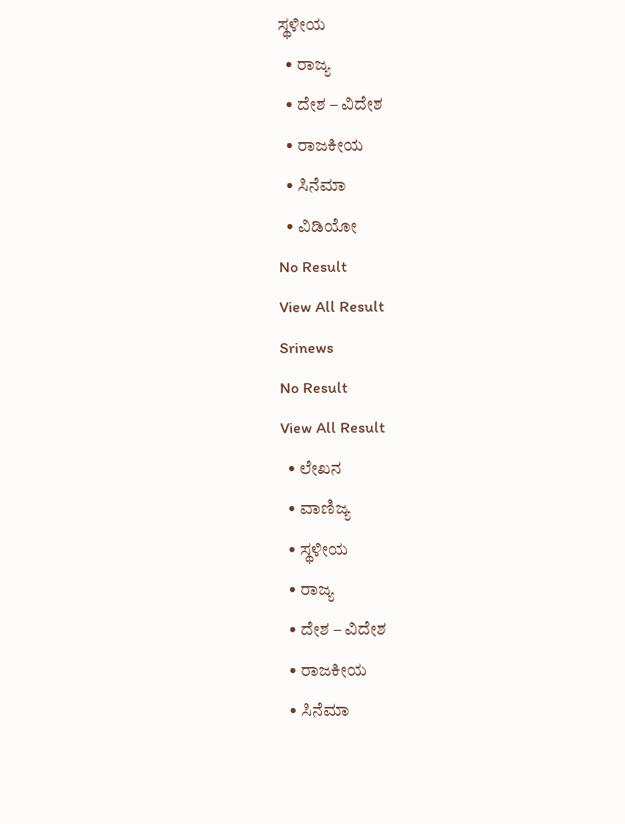ಸ್ಥಳೀಯ
  • ರಾಜ್ಯ
  • ದೇಶ – ವಿದೇಶ
  • ರಾಜಕೀಯ
  • ಸಿನೆಮಾ
  • ವಿಡಿಯೋ
No Result
View All Result
Srinews
No Result
View All Result
  • ಲೇಖನ
  • ವಾಣಿಜ್ಯ
  • ಸ್ಥಳೀಯ
  • ರಾಜ್ಯ
  • ದೇಶ – ವಿದೇಶ
  • ರಾಜಕೀಯ
  • ಸಿನೆಮಾ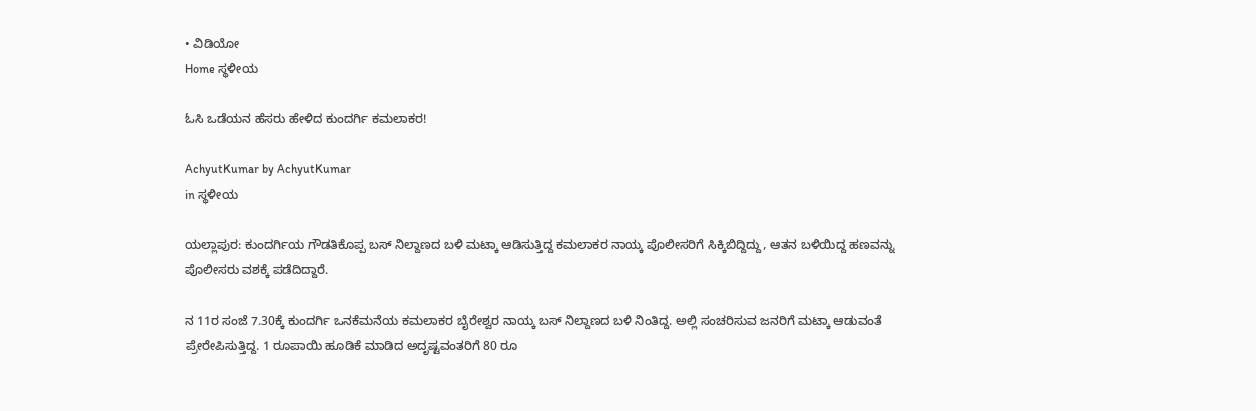• ವಿಡಿಯೋ
Home ಸ್ಥಳೀಯ

ಓಸಿ ಒಡೆಯನ ಹೆಸರು ಹೇಳಿದ ಕುಂದರ್ಗಿ ಕಮಲಾಕರ!

AchyutKumar by AchyutKumar
in ಸ್ಥಳೀಯ

ಯಲ್ಲಾಪುರ: ಕುಂದರ್ಗಿಯ ಗೌಡತಿಕೊಪ್ಪ ಬಸ್ ನಿಲ್ದಾಣದ ಬಳಿ ಮಟ್ಕಾ ಆಡಿಸುತ್ತಿದ್ದ ಕಮಲಾಕರ ನಾಯ್ಕ ಪೊಲೀಸರಿಗೆ ಸಿಕ್ಕಿಬಿದ್ದಿದ್ದು, ಆತನ ಬಳಿಯಿದ್ದ ಹಣವನ್ನು ಪೊಲೀಸರು ವಶಕ್ಕೆ ಪಡೆದಿದ್ದಾರೆ.

ನ 11ರ ಸಂಜೆ 7.30ಕ್ಕೆ ಕುಂದರ್ಗಿ ಒನಕೆಮನೆಯ ಕಮಲಾಕರ ಬೈರೇಶ್ವರ ನಾಯ್ಕ ಬಸ್ ನಿಲ್ದಾಣದ ಬಳಿ ನಿಂತಿದ್ದ. ಅಲ್ಲಿ ಸಂಚರಿಸುವ ಜನರಿಗೆ ಮಟ್ಕಾ ಆಡುವಂತೆ ಪ್ರೇರೇಪಿಸುತ್ತಿದ್ದ. 1 ರೂಪಾಯಿ ಹೂಡಿಕೆ ಮಾಡಿದ ಅದೃಷ್ಟವಂತರಿಗೆ 80 ರೂ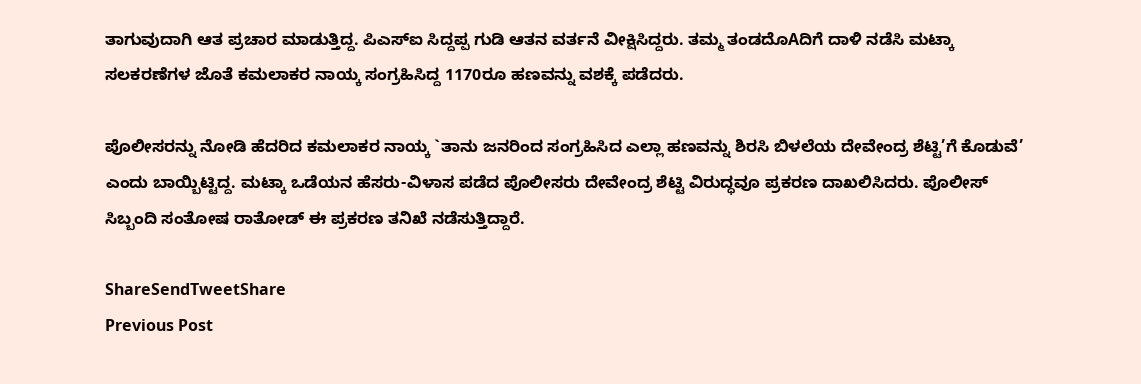ತಾಗುವುದಾಗಿ ಆತ ಪ್ರಚಾರ ಮಾಡುತ್ತಿದ್ದ. ಪಿಎಸ್‌ಐ ಸಿದ್ದಪ್ಪ ಗುಡಿ ಆತನ ವರ್ತನೆ ವೀಕ್ಷಿಸಿದ್ದರು. ತಮ್ಮ ತಂಡದೊAದಿಗೆ ದಾಳಿ ನಡೆಸಿ ಮಟ್ಕಾ ಸಲಕರಣೆಗಳ ಜೊತೆ ಕಮಲಾಕರ ನಾಯ್ಕ ಸಂಗ್ರಹಿಸಿದ್ದ 1170ರೂ ಹಣವನ್ನು ವಶಕ್ಕೆ ಪಡೆದರು.

ಪೊಲೀಸರನ್ನು ನೋಡಿ ಹೆದರಿದ ಕಮಲಾಕರ ನಾಯ್ಕ `ತಾನು ಜನರಿಂದ ಸಂಗ್ರಹಿಸಿದ ಎಲ್ಲಾ ಹಣವನ್ನು ಶಿರಸಿ ಬಿಳಲೆಯ ದೇವೇಂದ್ರ ಶೆಟ್ಟಿ’ಗೆ ಕೊಡುವೆ’ ಎಂದು ಬಾಯ್ಬಿಟ್ಟಿದ್ದ. ಮಟ್ಕಾ ಒಡೆಯನ ಹೆಸರು-ವಿಳಾಸ ಪಡೆದ ಪೊಲೀಸರು ದೇವೇಂದ್ರ ಶೆಟ್ಟಿ ವಿರುದ್ಧವೂ ಪ್ರಕರಣ ದಾಖಲಿಸಿದರು. ಪೊಲೀಸ್ ಸಿಬ್ಬಂದಿ ಸಂತೋಷ ರಾತೋಡ್ ಈ ಪ್ರಕರಣ ತನಿಖೆ ನಡೆಸುತ್ತಿದ್ದಾರೆ.

ShareSendTweetShare
Previous Post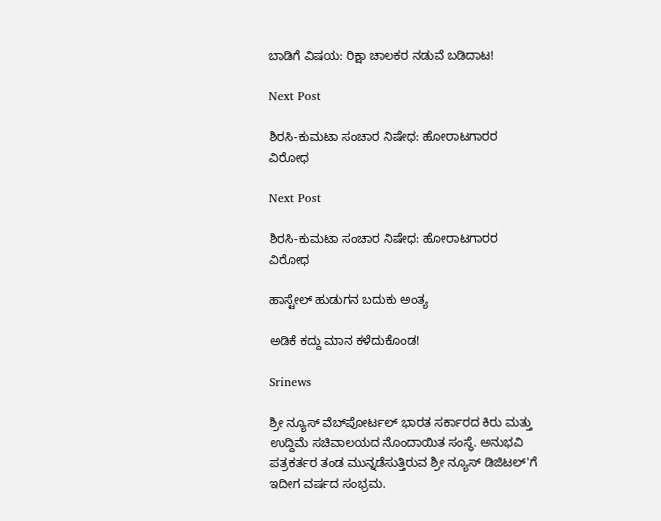ಬಾಡಿಗೆ ವಿಷಯ: ರಿಕ್ಷಾ ಚಾಲಕರ ನಡುವೆ ಬಡಿದಾಟ!

Next Post

ಶಿರಸಿ-ಕುಮಟಾ ಸಂಚಾರ ನಿಷೇಧ: ಹೋರಾಟಗಾರರ ವಿರೋಧ

Next Post

ಶಿರಸಿ-ಕುಮಟಾ ಸಂಚಾರ ನಿಷೇಧ: ಹೋರಾಟಗಾರರ ವಿರೋಧ

ಹಾಸ್ಟೇಲ್ ಹುಡುಗನ ಬದುಕು ಅಂತ್ಯ

ಅಡಿಕೆ ಕದ್ದು ಮಾನ ಕಳೆದುಕೊಂಡ!

Srinews

ಶ್ರೀ ನ್ಯೂಸ್ ವೆಬ್‌ಪೋರ್ಟಲ್ ಭಾರತ ಸರ್ಕಾರದ ಕಿರು ಮತ್ತು ಉದ್ದಿಮೆ ಸಚಿವಾಲಯದ ನೊಂದಾಯಿತ ಸಂಸ್ಥೆ. ಅನುಭವಿ ಪತ್ರಕರ್ತರ ತಂಡ ಮುನ್ನಡೆಸುತ್ತಿರುವ ಶ್ರೀ ನ್ಯೂಸ್ ಡಿಜಿಟಲ್'ಗೆ ಇದೀಗ ವರ್ಷದ ಸಂಭ್ರಮ.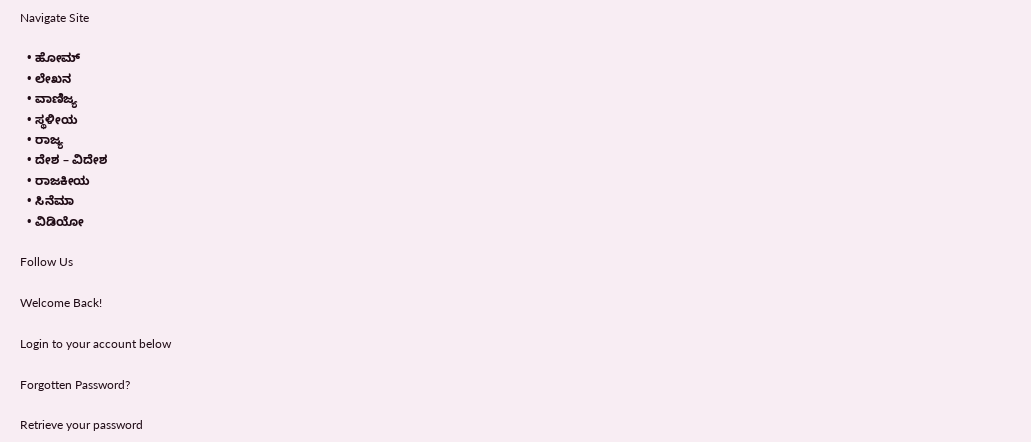Navigate Site

  • ಹೋಮ್
  • ಲೇಖನ
  • ವಾಣಿಜ್ಯ
  • ಸ್ಥಳೀಯ
  • ರಾಜ್ಯ
  • ದೇಶ – ವಿದೇಶ
  • ರಾಜಕೀಯ
  • ಸಿನೆಮಾ
  • ವಿಡಿಯೋ

Follow Us

Welcome Back!

Login to your account below

Forgotten Password?

Retrieve your password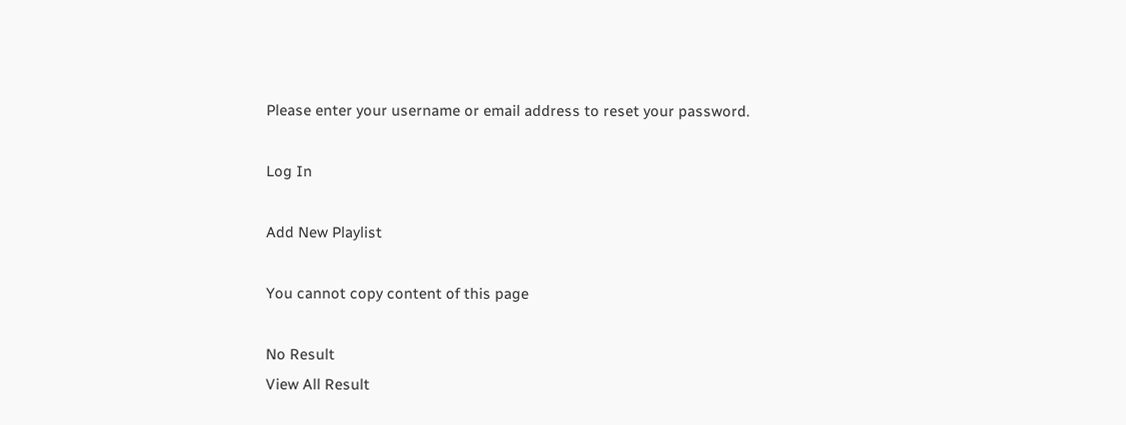Please enter your username or email address to reset your password.

Log In

Add New Playlist

You cannot copy content of this page

No Result
View All Result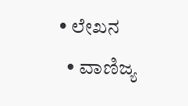• ಲೇಖನ
  • ವಾಣಿಜ್ಯ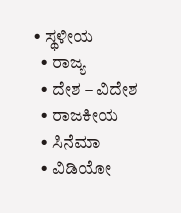• ಸ್ಥಳೀಯ
  • ರಾಜ್ಯ
  • ದೇಶ – ವಿದೇಶ
  • ರಾಜಕೀಯ
  • ಸಿನೆಮಾ
  • ವಿಡಿಯೋ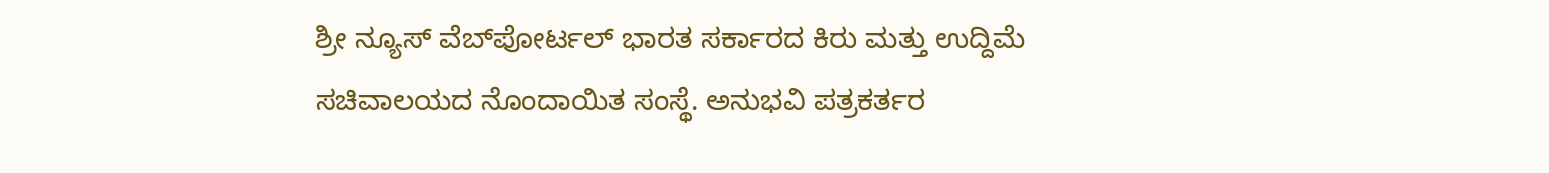ಶ್ರೀ ನ್ಯೂಸ್ ವೆಬ್‌ಪೋರ್ಟಲ್ ಭಾರತ ಸರ್ಕಾರದ ಕಿರು ಮತ್ತು ಉದ್ದಿಮೆ ಸಚಿವಾಲಯದ ನೊಂದಾಯಿತ ಸಂಸ್ಥೆ. ಅನುಭವಿ ಪತ್ರಕರ್ತರ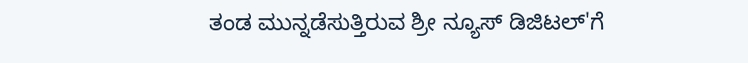ತಂಡ ಮುನ್ನಡೆಸುತ್ತಿರುವ ಶ್ರೀ ನ್ಯೂಸ್ ಡಿಜಿಟಲ್'ಗೆ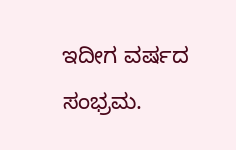ಇದೀಗ ವರ್ಷದ ಸಂಭ್ರಮ.